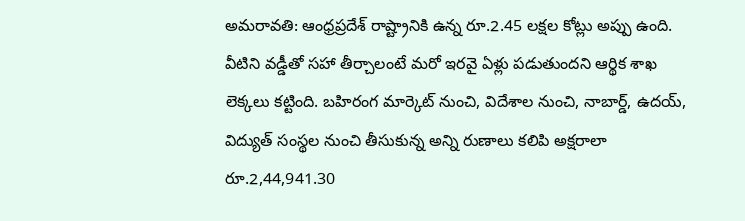అమరావతి: ఆంధ్రప్రదేశ్ రాష్ట్రానికి ఉన్న రూ.2.45 లక్షల కోట్లు అప్పు ఉంది. వీటిని వడ్డీతో సహా తీర్చాలంటే మరో ఇరవై ఏళ్లు పడుతుందని ఆర్థిక శాఖ లెక్కలు కట్టింది. బహిరంగ మార్కెట్ నుంచి, విదేశాల నుంచి, నాబార్డ్, ఉదయ్, విద్యుత్ సంస్థల నుంచి తీసుకున్న అన్ని రుణాలు కలిపి అక్షరాలా రూ.2,44,941.30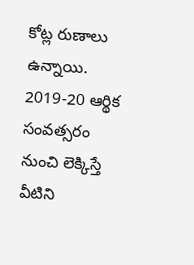కోట్ల రుణాలు ఉన్నాయి. 2019-20 ఆర్థిక సంవత్సరం నుంచి లెక్కిస్తే వీటిని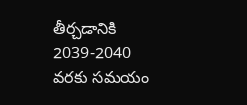తీర్చడానికి 2039-2040 వరకు సమయం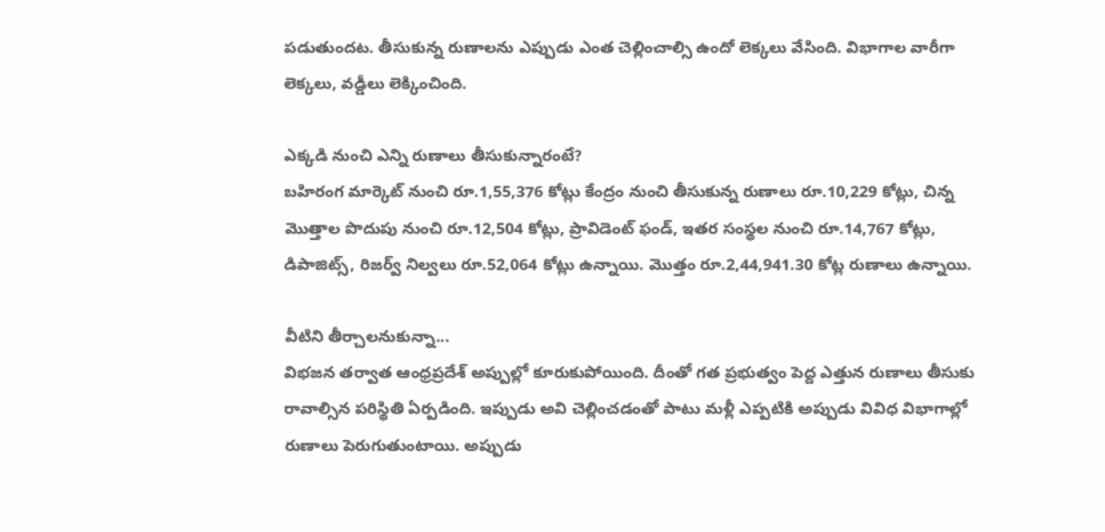పడుతుందట. తీసుకున్న రుణాలను ఎప్పుడు ఎంత చెల్లించాల్సి ఉందో లెక్కలు వేసింది. విభాగాల వారీగా లెక్కలు, వడ్డీలు లెక్కించింది.

ఎక్కడి నుంచి ఎన్ని రుణాలు తీసుకున్నారంటే?
బహిరంగ మార్కెట్ నుంచి రూ.1,55,376 కోట్లు కేంద్రం నుంచి తీసుకున్న రుణాలు రూ.10,229 కోట్లు, చిన్న మొత్తాల పొదుపు నుంచి రూ.12,504 కోట్లు, ప్రావిడెంట్ ఫండ్, ఇతర సంస్థల నుంచి రూ.14,767 కోట్లు, డిపాజిట్స్, రిజర్వ్ నిల్వలు రూ.52,064 కోట్లు ఉన్నాయి. మొత్తం రూ.2,44,941.30 కోట్ల రుణాలు ఉన్నాయి.

వీటిని తీర్చాలనుకున్నా...
విభజన తర్వాత ఆంధ్రప్రదేశ్ అప్పుల్లో కూరుకుపోయింది. దీంతో గత ప్రభుత్వం పెద్ద ఎత్తున రుణాలు తీసుకు రావాల్సిన పరిస్థితి ఏర్పడింది. ఇప్పుడు అవి చెల్లించడంతో పాటు మళ్లీ ఎప్పటికి అప్పుడు వివిధ విభాగాల్లో రుణాలు పెరుగుతుంటాయి. అప్పుడు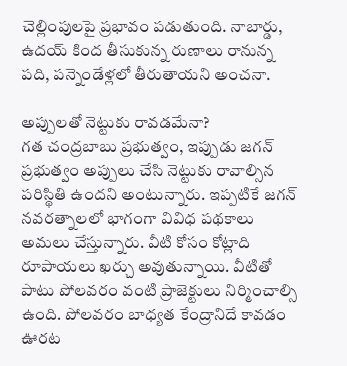చెల్లింపులపై ప్రభావం పడుతుంది. నాబార్డు, ఉదయ్ కింద తీసుకున్న రుణాలు రానున్న పది, పన్నెండేళ్లలో తీరుతాయని అంచనా.

అప్పులతో నెట్టుకు రావడమేనా?
గత చంద్రబాబు ప్రభుత్వం, ఇప్పుడు జగన్ ప్రభుత్వం అప్పులు చేసి నెట్టుకు రావాల్సిన పరిస్థితి ఉందని అంటున్నారు. ఇప్పటికే జగన్ నవరత్నాలలో భాగంగా వివిధ పథకాలు అమలు చేస్తున్నారు. వీటి కోసం కోట్లాది రూపాయలు ఖర్చు అవుతున్నాయి. వీటితో పాటు పోలవరం వంటి ప్రాజెక్టులు నిర్మించాల్సి ఉంది. పోలవరం బాధ్యత కేంద్రానిదే కావడం ఊరట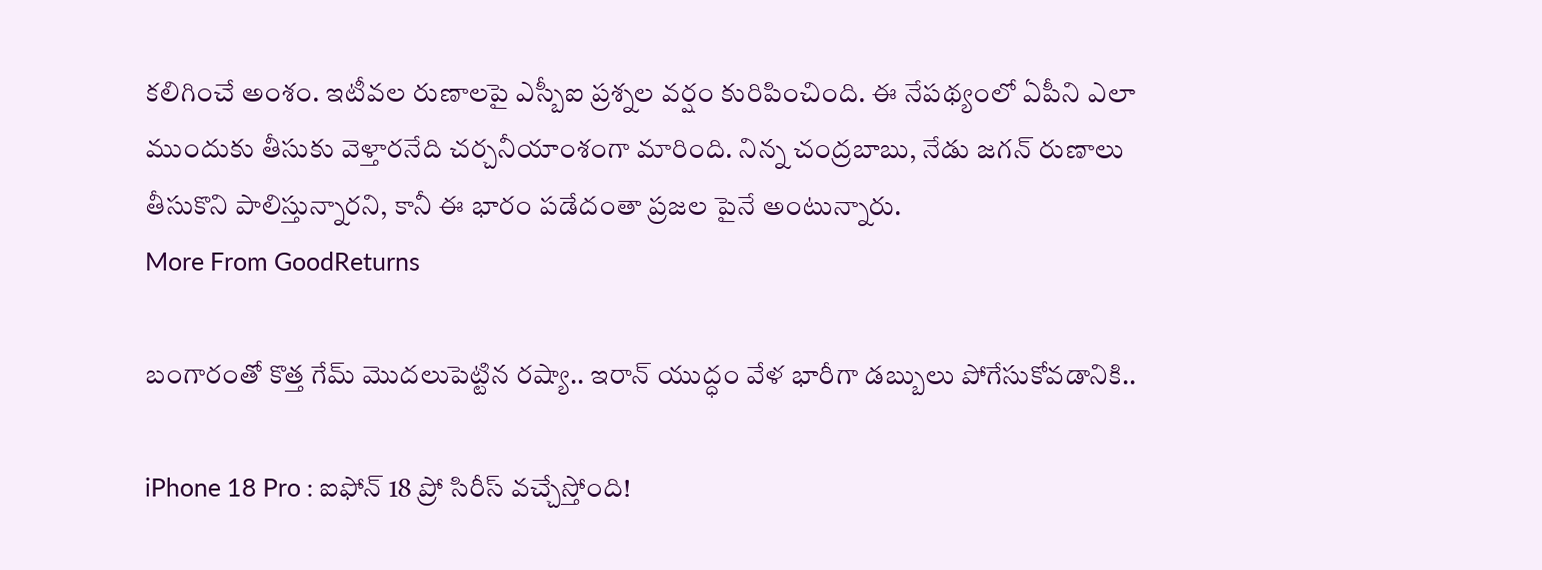కలిగించే అంశం. ఇటీవల రుణాలపై ఎస్బీఐ ప్రశ్నల వర్షం కురిపించింది. ఈ నేపథ్యంలో ఏపీని ఎలా ముందుకు తీసుకు వెళ్తారనేది చర్చనీయాంశంగా మారింది. నిన్న చంద్రబాబు, నేడు జగన్ రుణాలు తీసుకొని పాలిస్తున్నారని, కానీ ఈ భారం పడేదంతా ప్రజల పైనే అంటున్నారు.
More From GoodReturns

బంగారంతో కొత్త గేమ్ మొదలుపెట్టిన రష్యా.. ఇరాన్ యుద్ధం వేళ భారీగా డబ్బులు పోగేసుకోవడానికి..

iPhone 18 Pro : ఐఫోన్ 18 ప్రో సిరీస్ వచ్చేస్తోంది!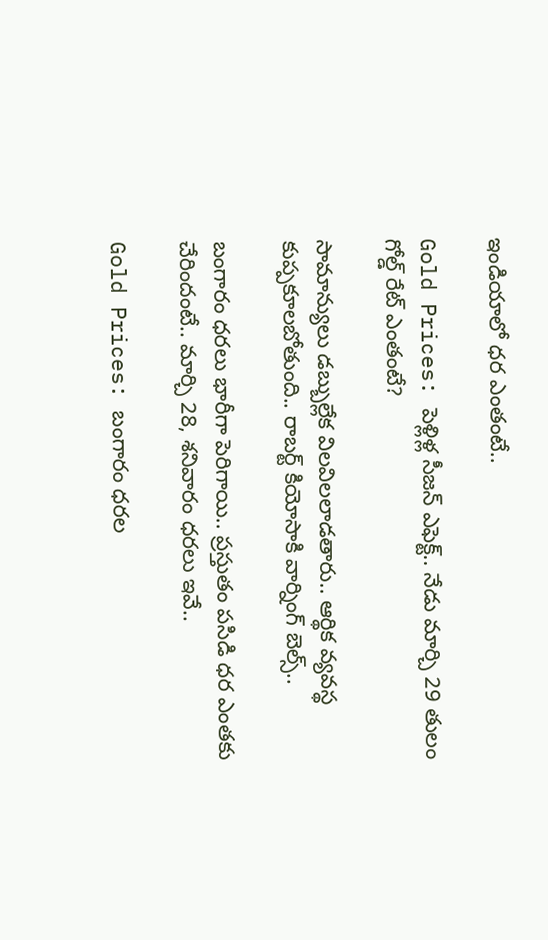ఇండియాలో ధర ఎంతంటే..

Gold Prices: పెళ్లిళ్ల సీజన్ ఎఫెక్ట్.. నేడు మార్చి 29 తులం గోల్డ్ రేట్ ఎంతంటే?

సామాన్యులు డబ్బుల్లేక విలవిలలాడతారు.. ఆర్థిక వ్యవస్థ కుప్పకూలబోతుంది.. రాబర్ట్ కియోసాకి వార్నింగ్ బెల్స్..

బంగారం ధరలు భారీగా పెరిగాయి.. ప్రస్తుతం పసిడి ధర ఎంతకు చేరిందంటే.. మార్చి 28, శనివారం ధరలు ఇవే..

Gold Prices: బంగారం ధరల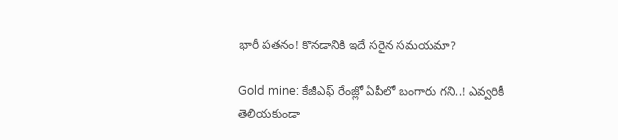భారీ పతనం! కొనడానికి ఇదే సరైన సమయమా?

Gold mine: కేజీఎఫ్ రేంజ్లో ఏపీలో బంగారు గని..! ఎవ్వరికీ తెలియకుండా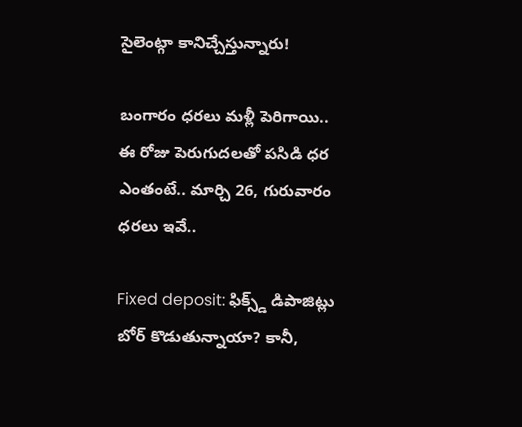సైలెంట్గా కానిచ్చేస్తున్నారు!

బంగారం ధరలు మళ్లీ పెరిగాయి.. ఈ రోజు పెరుగుదలతో పసిడి ధర ఎంతంటే.. మార్చి 26, గురువారం ధరలు ఇవే..

Fixed deposit: ఫిక్స్డ్ డిపాజిట్లు బోర్ కొడుతున్నాయా? కానీ,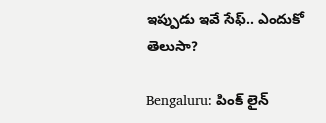ఇప్పుడు ఇవే సేఫ్.. ఎందుకో తెలుసా?

Bengaluru: పింక్ లైన్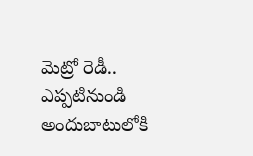మెట్రో రెడీ.. ఎప్పటినుండి అందుబాటులోకి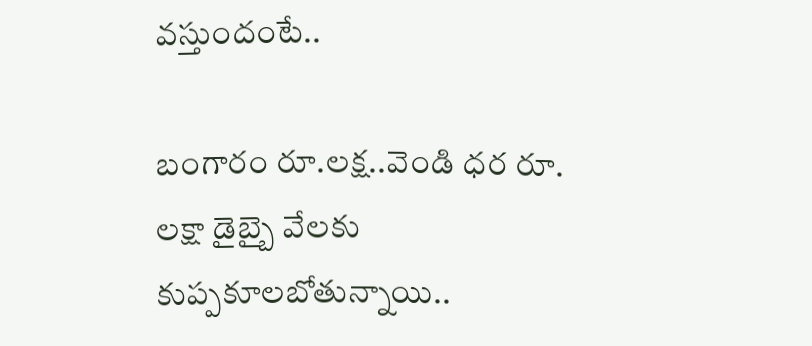వస్తుందంటే..

బంగారం రూ.లక్ష..వెండి ధర రూ. లక్షా డైబ్బై వేలకు కుప్పకూలబోతున్నాయి..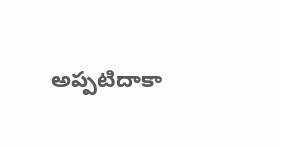అప్పటిదాకా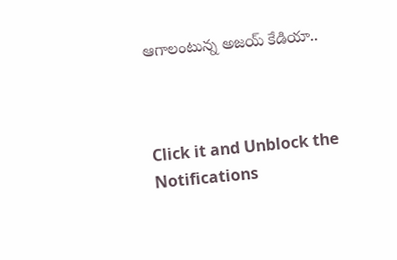ఆగాలంటున్న అజయ్ కేడియా..



Click it and Unblock the Notifications